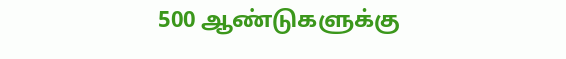500 ஆண்டுகளுக்கு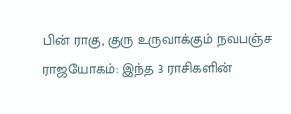பின் ராகு, குரு உருவாக்கும் நவபஞ்ச ராஜயோகம்: இந்த 3 ராசிகளின்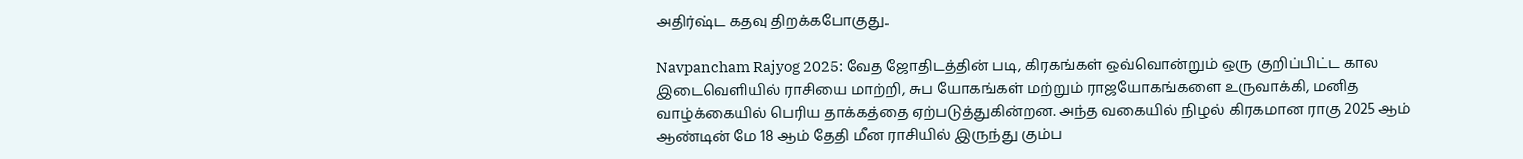அதிர்ஷ்ட கதவு திறக்கபோகுது..

Navpancham Rajyog 2025: வேத ஜோதிடத்தின் படி, கிரகங்கள் ஒவ்வொன்றும் ஒரு குறிப்பிட்ட கால இடைவெளியில் ராசியை மாற்றி, சுப யோகங்கள் மற்றும் ராஜயோகங்களை உருவாக்கி, மனித வாழ்க்கையில் பெரிய தாக்கத்தை ஏற்படுத்துகின்றன. அந்த வகையில் நிழல் கிரகமான ராகு 2025 ஆம் ஆண்டின் மே 18 ஆம் தேதி மீன ராசியில் இருந்து கும்ப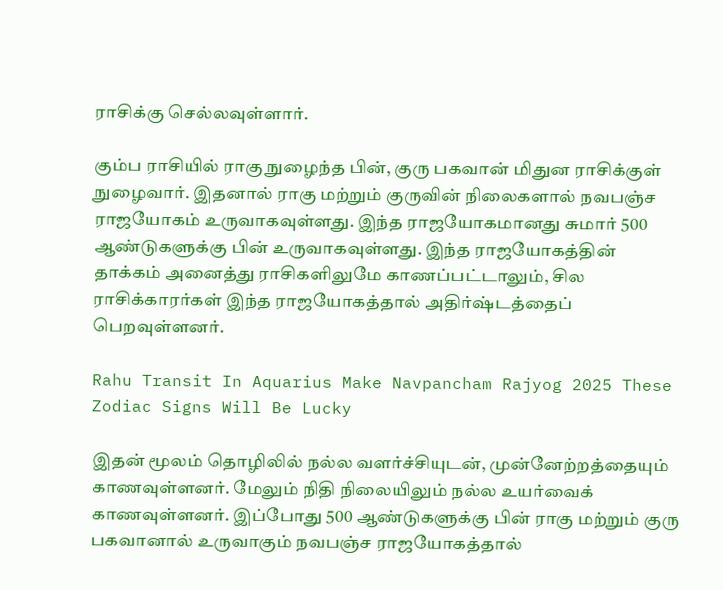ராசிக்கு செல்லவுள்ளார்.

கும்ப ராசியில் ராகு நுழைந்த பின், குரு பகவான் மிதுன ராசிக்குள் நுழைவார். இதனால் ராகு மற்றும் குருவின் நிலைகளால் நவபஞ்ச ராஜயோகம் உருவாகவுள்ளது. இந்த ராஜயோகமானது சுமார் 500 ஆண்டுகளுக்கு பின் உருவாகவுள்ளது. இந்த ராஜயோகத்தின் தாக்கம் அனைத்து ராசிகளிலுமே காணப்பட்டாலும், சில ராசிக்காரர்கள் இந்த ராஜயோகத்தால் அதிர்ஷ்டத்தைப் பெறவுள்ளனர்.

Rahu Transit In Aquarius Make Navpancham Rajyog 2025 These Zodiac Signs Will Be Lucky

இதன் மூலம் தொழிலில் நல்ல வளர்ச்சியுடன், முன்னேற்றத்தையும் காணவுள்ளனர். மேலும் நிதி நிலையிலும் நல்ல உயர்வைக் காணவுள்ளனர். இப்போது 500 ஆண்டுகளுக்கு பின் ராகு மற்றும் குரு பகவானால் உருவாகும் நவபஞ்ச ராஜயோகத்தால்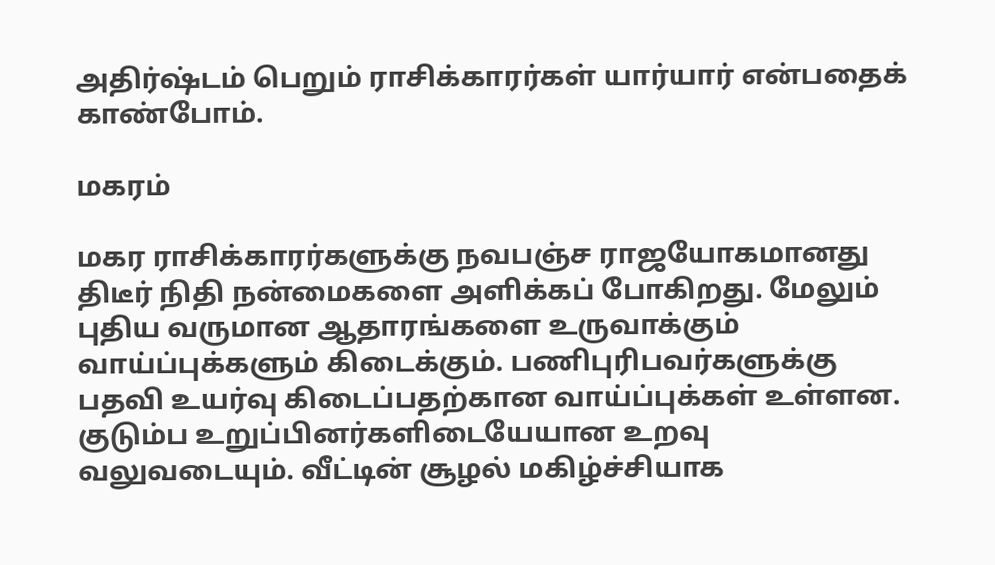அதிர்ஷ்டம் பெறும் ராசிக்காரர்கள் யார்யார் என்பதைக் காண்போம்.

மகரம்

மகர ராசிக்காரர்களுக்கு நவபஞ்ச ராஜயோகமானது திடீர் நிதி நன்மைகளை அளிக்கப் போகிறது. மேலும் புதிய வருமான ஆதாரங்களை உருவாக்கும் வாய்ப்புக்களும் கிடைக்கும். பணிபுரிபவர்களுக்கு பதவி உயர்வு கிடைப்பதற்கான வாய்ப்புக்கள் உள்ளன. குடும்ப உறுப்பினர்களிடையேயான உறவு வலுவடையும். வீட்டின் சூழல் மகிழ்ச்சியாக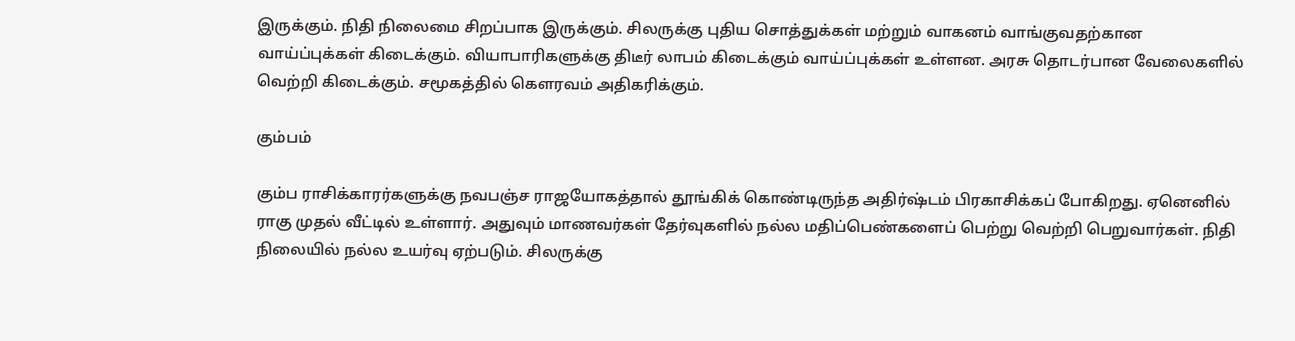இருக்கும். நிதி நிலைமை சிறப்பாக இருக்கும். சிலருக்கு புதிய சொத்துக்கள் மற்றும் வாகனம் வாங்குவதற்கான வாய்ப்புக்கள் கிடைக்கும். வியாபாரிகளுக்கு திடீர் லாபம் கிடைக்கும் வாய்ப்புக்கள் உள்ளன. அரசு தொடர்பான வேலைகளில் வெற்றி கிடைக்கும். சமூகத்தில் கௌரவம் அதிகரிக்கும்.

கும்பம்

கும்ப ராசிக்காரர்களுக்கு நவபஞ்ச ராஜயோகத்தால் தூங்கிக் கொண்டிருந்த அதிர்ஷ்டம் பிரகாசிக்கப் போகிறது. ஏனெனில் ராகு முதல் வீட்டில் உள்ளார். அதுவும் மாணவர்கள் தேர்வுகளில் நல்ல மதிப்பெண்களைப் பெற்று வெற்றி பெறுவார்கள். நிதி நிலையில் நல்ல உயர்வு ஏற்படும். சிலருக்கு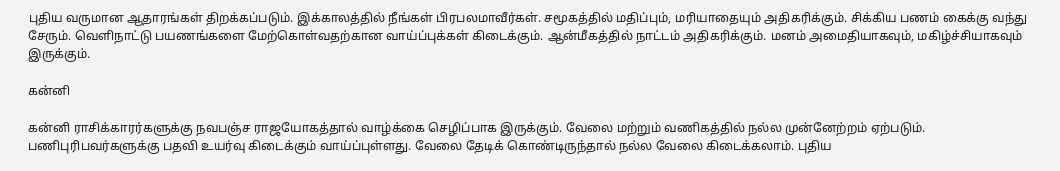புதிய வருமான ஆதாரங்கள் திறக்கப்படும். இக்காலத்தில் நீங்கள் பிரபலமாவீர்கள். சமூகத்தில் மதிப்பும், மரியாதையும் அதிகரிக்கும். சிக்கிய பணம் கைக்கு வந்து சேரும். வெளிநாட்டு பயணங்களை மேற்கொள்வதற்கான வாய்ப்புக்கள் கிடைக்கும். ஆன்மீகத்தில் நாட்டம் அதிகரிக்கும். மனம் அமைதியாகவும், மகிழ்ச்சியாகவும் இருக்கும்.

கன்னி

கன்னி ராசிக்காரர்களுக்கு நவபஞ்ச ராஜயோகத்தால் வாழ்க்கை செழிப்பாக இருக்கும். வேலை மற்றும் வணிகத்தில் நல்ல முன்னேற்றம் ஏற்படும். பணிபுரிபவர்களுக்கு பதவி உயர்வு கிடைக்கும் வாய்ப்புள்ளது. வேலை தேடிக் கொண்டிருந்தால் நல்ல வேலை கிடைக்கலாம். புதிய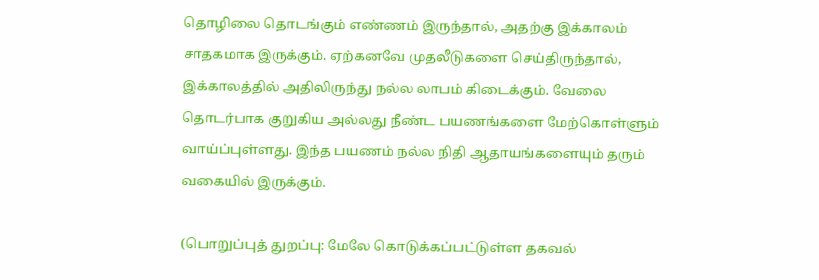தொழிலை தொடங்கும் எண்ணம் இருந்தால், அதற்கு இக்காலம் சாதகமாக இருக்கும். ஏற்கனவே முதலீடுகளை செய்திருந்தால், இக்காலத்தில் அதிலிருந்து நல்ல லாபம் கிடைக்கும். வேலை தொடர்பாக குறுகிய அல்லது நீண்ட பயணங்களை மேற்கொள்ளும் வாய்ப்புள்ளது. இந்த பயணம் நல்ல நிதி ஆதாயங்களையும் தரும் வகையில் இருக்கும்.

(பொறுப்புத் துறப்பு: மேலே கொடுக்கப்பட்டுள்ள தகவல்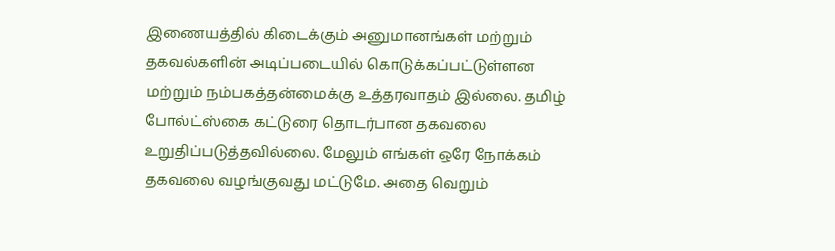இணையத்தில் கிடைக்கும் அனுமானங்கள் மற்றும் தகவல்களின் அடிப்படையில் கொடுக்கப்பட்டுள்ளன மற்றும் நம்பகத்தன்மைக்கு உத்தரவாதம் இல்லை. தமிழ் போல்ட்ஸ்கை கட்டுரை தொடர்பான தகவலை உறுதிப்படுத்தவில்லை. மேலும் எங்கள் ஒரே நோக்கம் தகவலை வழங்குவது மட்டுமே. அதை வெறும்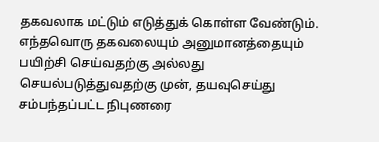தகவலாக மட்டும் எடுத்துக் கொள்ள வேண்டும். எந்தவொரு தகவலையும் அனுமானத்தையும் பயிற்சி செய்வதற்கு அல்லது செயல்படுத்துவதற்கு முன், தயவுசெய்து சம்பந்தப்பட்ட நிபுணரை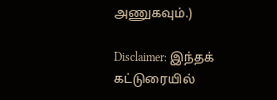அணுகவும்.)

Disclaimer: இந்தக் கட்டுரையில்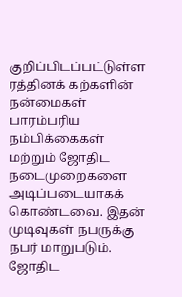குறிப்பிடப்பட்டுள்ள ரத்தினக் கற்களின் நன்மைகள் பாரம்பரிய நம்பிக்கைகள் மற்றும் ஜோதிட நடைமுறைகளை அடிப்படையாகக் கொண்டவை. இதன் முடிவுகள் நபருக்கு நபர் மாறுபடும். ஜோதிட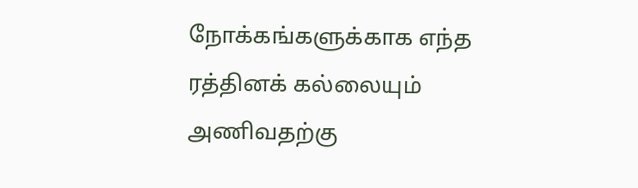நோக்கங்களுக்காக எந்த ரத்தினக் கல்லையும் அணிவதற்கு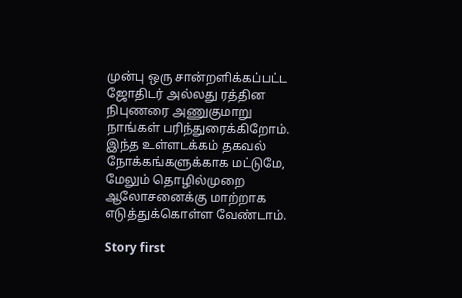முன்பு ஒரு சான்றளிக்கப்பட்ட ஜோதிடர் அல்லது ரத்தின நிபுணரை அணுகுமாறு நாங்கள் பரிந்துரைக்கிறோம். இந்த உள்ளடக்கம் தகவல் நோக்கங்களுக்காக மட்டுமே, மேலும் தொழில்முறை ஆலோசனைக்கு மாற்றாக எடுத்துக்கொள்ள வேண்டாம்.

Story first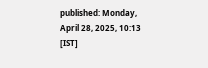published: Monday, April 28, 2025, 10:13 [IST]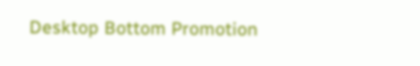Desktop Bottom Promotion